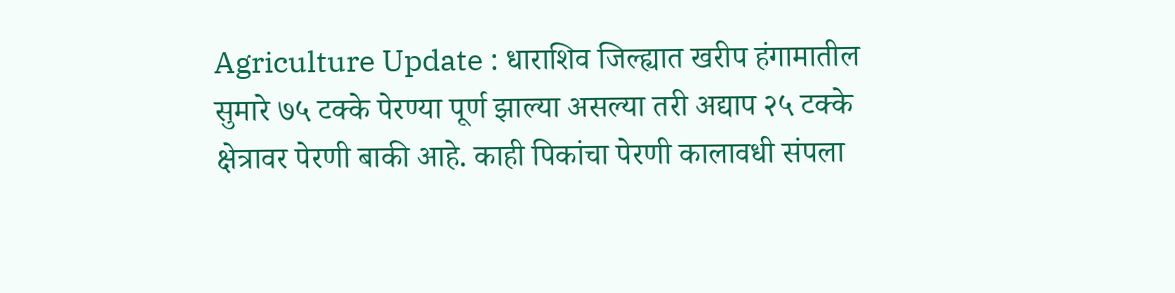Agriculture Update : धाराशिव जिल्ह्यात खरीप हंगामातील सुमारे ७५ टक्के पेरण्या पूर्ण झाल्या असल्या तरी अद्याप २५ टक्के क्षेत्रावर पेरणी बाकी आहे. काही पिकांचा पेरणी कालावधी संपला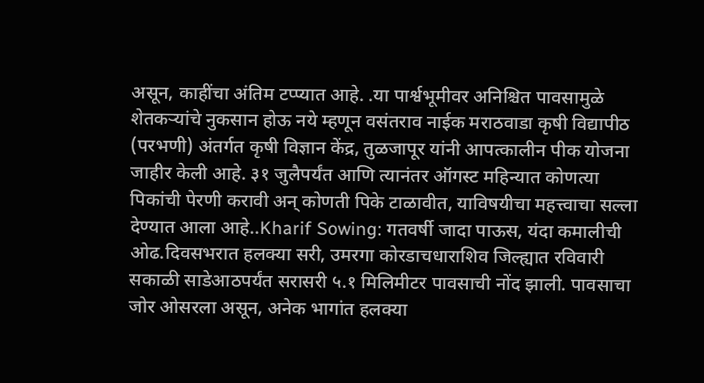असून, काहींचा अंतिम टप्प्यात आहे. .या पार्श्वभूमीवर अनिश्चित पावसामुळे शेतकऱ्यांचे नुकसान होऊ नये म्हणून वसंतराव नाईक मराठवाडा कृषी विद्यापीठ (परभणी) अंतर्गत कृषी विज्ञान केंद्र, तुळजापूर यांनी आपत्कालीन पीक योजना जाहीर केली आहे. ३१ जुलैपर्यंत आणि त्यानंतर ऑगस्ट महिन्यात कोणत्या पिकांची पेरणी करावी अन् कोणती पिके टाळावीत, याविषयीचा महत्त्वाचा सल्ला देण्यात आला आहे..Kharif Sowing: गतवर्षी जादा पाऊस, यंदा कमालीची ओढ.दिवसभरात हलक्या सरी, उमरगा कोरडाचधाराशिव जिल्ह्यात रविवारी सकाळी साडेआठपर्यंत सरासरी ५.१ मिलिमीटर पावसाची नोंद झाली. पावसाचा जोर ओसरला असून, अनेक भागांत हलक्या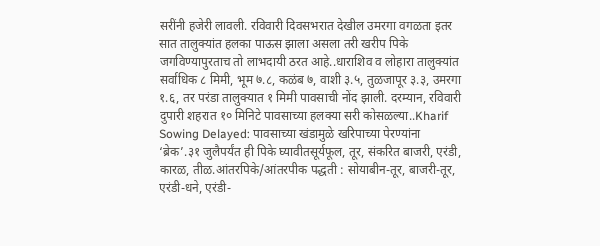सरींनी हजेरी लावली. रविवारी दिवसभरात देखील उमरगा वगळता इतर सात तालुक्यांत हलका पाऊस झाला असला तरी खरीप पिके जगविण्यापुरताच तो लाभदायी ठरत आहे..धाराशिव व लोहारा तालुक्यांत सर्वाधिक ८ मिमी, भूम ७.८, कळंब ७, वाशी ३.५, तुळजापूर ३.३, उमरगा १.६, तर परंडा तालुक्यात १ मिमी पावसाची नोंद झाली. दरम्यान, रविवारी दुपारी शहरात १० मिनिटे पावसाच्या हलक्या सरी कोसळल्या..Kharif Sowing Delayed: पावसाच्या खंडामुळे खरिपाच्या पेरण्यांना ‘ब्रेक’.३१ जुलैपर्यंत ही पिके घ्यावीतसूर्यफूल, तूर, संकरित बाजरी, एरंडी, कारळ, तीळ.आंतरपिके/आंतरपीक पद्धती : सोयाबीन-तूर, बाजरी-तूर, एरंडी-धने, एरंडी-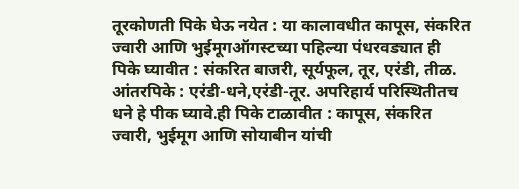तूरकोणती पिके घेऊ नयेत : या कालावधीत कापूस, संकरित ज्वारी आणि भुईमूगऑगस्टच्या पहिल्या पंधरवड्यात ही पिके घ्यावीत : संकरित बाजरी, सूर्यफूल, तूर, एरंडी, तीळ. आंतरपिके : एरंडी-धने,एरंडी-तूर. अपरिहार्य परिस्थितीतच धने हे पीक घ्यावे.ही पिके टाळावीत : कापूस, संकरित ज्वारी, भुईमूग आणि सोयाबीन यांची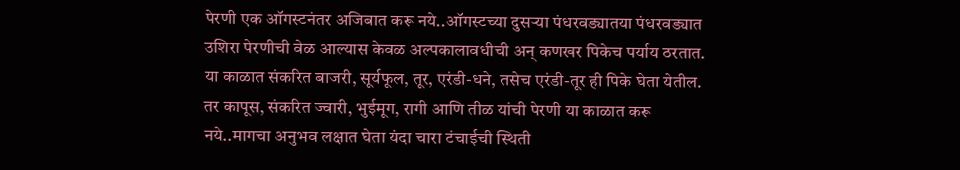पेरणी एक ऑगस्टनंतर अजिबात करू नये..ऑगस्टच्या दुसऱ्या पंधरवड्यातया पंधरवड्यात उशिरा पेरणीची वेळ आल्यास केवळ अल्पकालावधीची अन् कणखर पिकेच पर्याय ठरतात. या काळात संकरित बाजरी, सूर्यफूल, तूर, एरंडी-धने, तसेच एरंडी-तूर ही पिके घेता येतील. तर कापूस, संकरित ज्वारी, भुईमूग, रागी आणि तीळ यांची पेरणी या काळात करू नये..मागचा अनुभव लक्षात घेता यंदा चारा टंचाईची स्थिती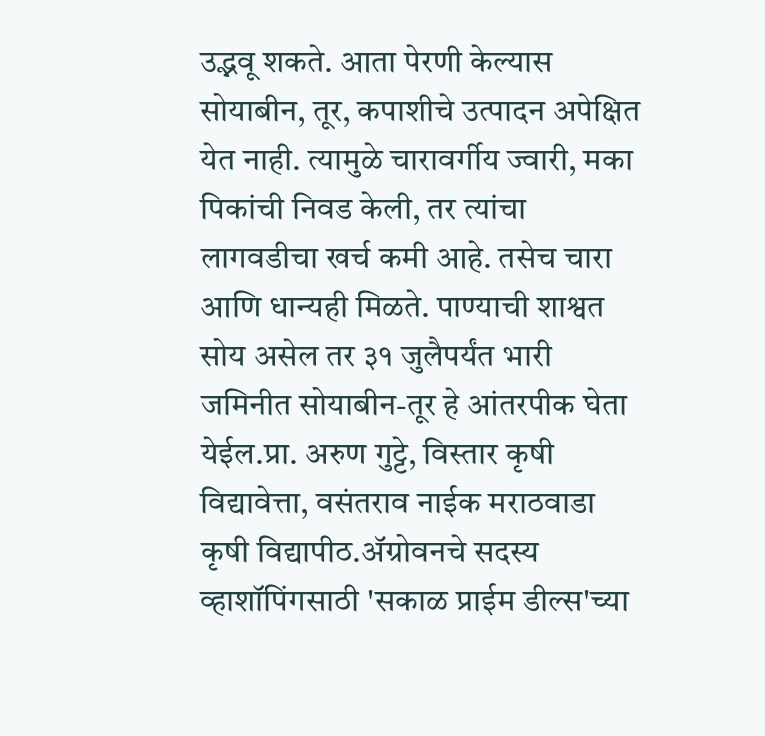उद्भवू शकते. आता पेरणी केल्यास सोयाबीन, तूर, कपाशीचे उत्पादन अपेक्षित येत नाही. त्यामुळे चारावर्गीय ज्वारी, मका पिकांची निवड केली, तर त्यांचा लागवडीचा खर्च कमी आहे. तसेच चारा आणि धान्यही मिळते. पाण्याची शाश्वत सोय असेल तर ३१ जुलैपर्यंत भारी जमिनीत सोयाबीन-तूर हे आंतरपीक घेता येईल.प्रा. अरुण गुट्टे, विस्तार कृषी विद्यावेत्ता, वसंतराव नाईक मराठवाडा कृषी विद्यापीठ.ॲग्रोवनचे सदस्य व्हाशॉपिंगसाठी 'सकाळ प्राईम डील्स'च्या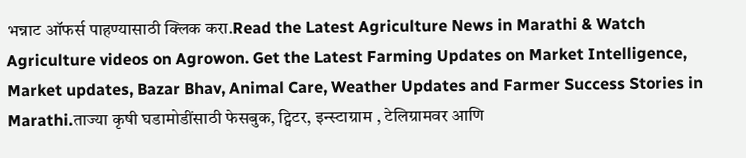भन्नाट ऑफर्स पाहण्यासाठी क्लिक करा.Read the Latest Agriculture News in Marathi & Watch Agriculture videos on Agrowon. Get the Latest Farming Updates on Market Intelligence, Market updates, Bazar Bhav, Animal Care, Weather Updates and Farmer Success Stories in Marathi.ताज्या कृषी घडामोडींसाठी फेसबुक, ट्विटर, इन्स्टाग्राम , टेलिग्रामवर आणि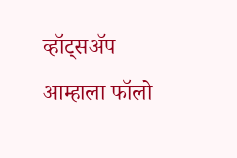व्हॉट्सॲप आम्हाला फॉलो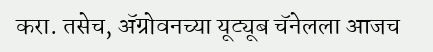करा. तसेच, ॲग्रोवनच्या यूट्यूब चॅनेलला आजच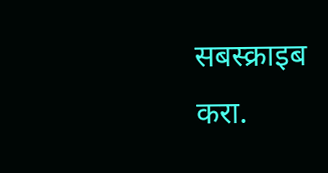सबस्क्राइब करा.